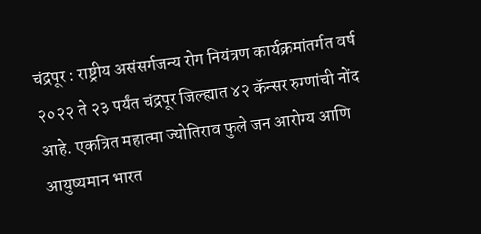चंद्रपूर : राष्ट्रीय असंसर्गजन्य रोग नियंत्रण कार्यक्रमांतर्गत वर्ष २०२२ ते २३ पर्यंत चंद्रपूर जिल्ह्यात ४२ कॅन्सर रुग्णांची नोंद आहे. एकत्रित महात्मा ज्योतिराव फुले जन आरोग्य आणि आयुष्यमान भारत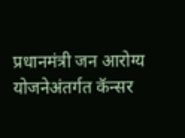प्रधानमंत्री जन आरोग्य योजनेअंतर्गत कॅन्सर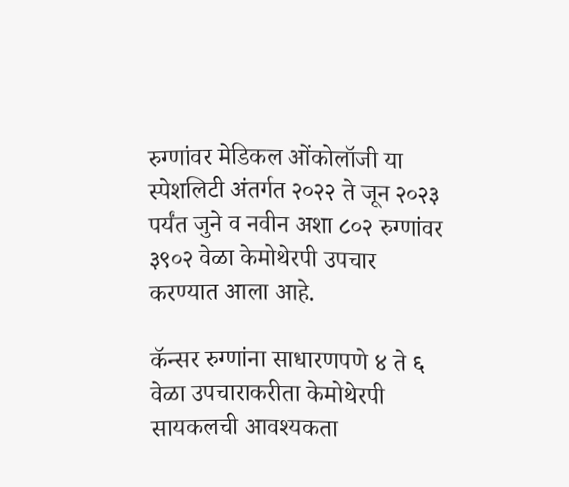रुग्णांवर मेडिकल ओंकोलॉजी या स्पेशलिटी अंतर्गत २०२२ ते जून २०२३ पर्यंत जुने व नवीन अशा ८०२ रुग्णांवर ३९०२ वेळा केमोथेरपी उपचार करण्यात आला आहे.

कॅन्सर रुग्णांना साधारणपणे ४ ते ६ वेळा उपचाराकरीता केमोथेरपी सायकलची आवश्यकता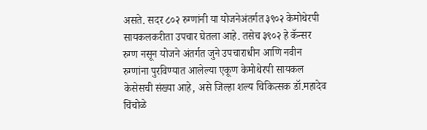असते. सदर ८०२ रुग्णांनी या योजनेअंतर्गत ३९०२ केमोथेरपी सायकलकरीता उपचार घेतला आहे. तसेच ३९०२ हे कॅन्सर रुग्ण नसून योजने अंतर्गत जुने उपचाराधीन आणि नवीन रुग्णांना पुरविण्यात आलेल्या एकूण केमोथेरपी सायकल केसेसची संख्या आहे, असे जिल्हा शल्य चिकित्सक डॉ.महादेव चिंचोळे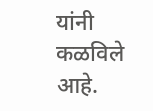यांनी कळविले आहे.